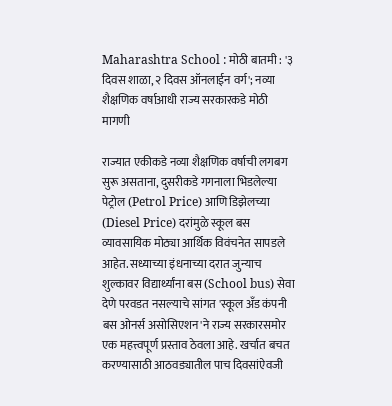Maharashtra School : मोठी बातमी : '३ दिवस शाळा, २ दिवस ऑनलाईन वर्ग'; नव्या शैक्षणिक वर्षाआधी राज्य सरकारकडे मोठी मागणी

राज्यात एकीकडे नव्या शैक्षणिक वर्षाची लगबग सुरू असताना, दुसरीकडे गगनाला भिडलेल्या पेट्रोल (Petrol Price) आणि डिझेलच्या (Diesel Price) दरांमुळे स्कूल बस व्यावसायिक मोठ्या आर्थिक विवंचनेत सापडले आहेत. सध्याच्या इंधनाच्या दरात जुन्याच शुल्कावर विद्यार्थ्यांना बस (School bus) सेवा देणे परवडत नसल्याचे सांगत 'स्कूल अँड कंपनी बस ओनर्स असोसिएशन'ने राज्य सरकारसमोर एक महत्त्वपूर्ण प्रस्ताव ठेवला आहे. खर्चात बचत करण्यासाठी आठवड्यातील पाच दिवसांऐवजी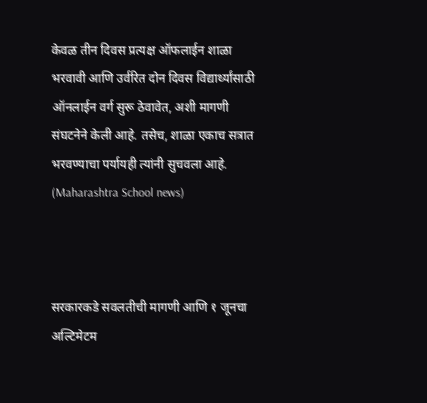केवळ तीन दिवस प्रत्यक्ष ऑफलाईन शाळा भरवावी आणि उर्वरित दोन दिवस विद्यार्थ्यांसाठी ऑनलाईन वर्ग सुरू ठेवावेत, अशी मागणी संघटनेने केली आहे. तसेच, शाळा एकाच सत्रात भरवण्याचा पर्यायही त्यांनी सुचवला आहे. (Maharashtra School news)



सरकारकडे सवलतीची मागणी आणि १ जूनचा अल्टिमेटम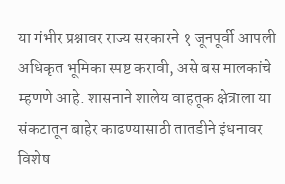या गंभीर प्रश्नावर राज्य सरकारने १ जूनपूर्वी आपली अधिकृत भूमिका स्पष्ट करावी, असे बस मालकांचे म्हणणे आहे. शासनाने शालेय वाहतूक क्षेत्राला या संकटातून बाहेर काढण्यासाठी तातडीने इंधनावर विशेष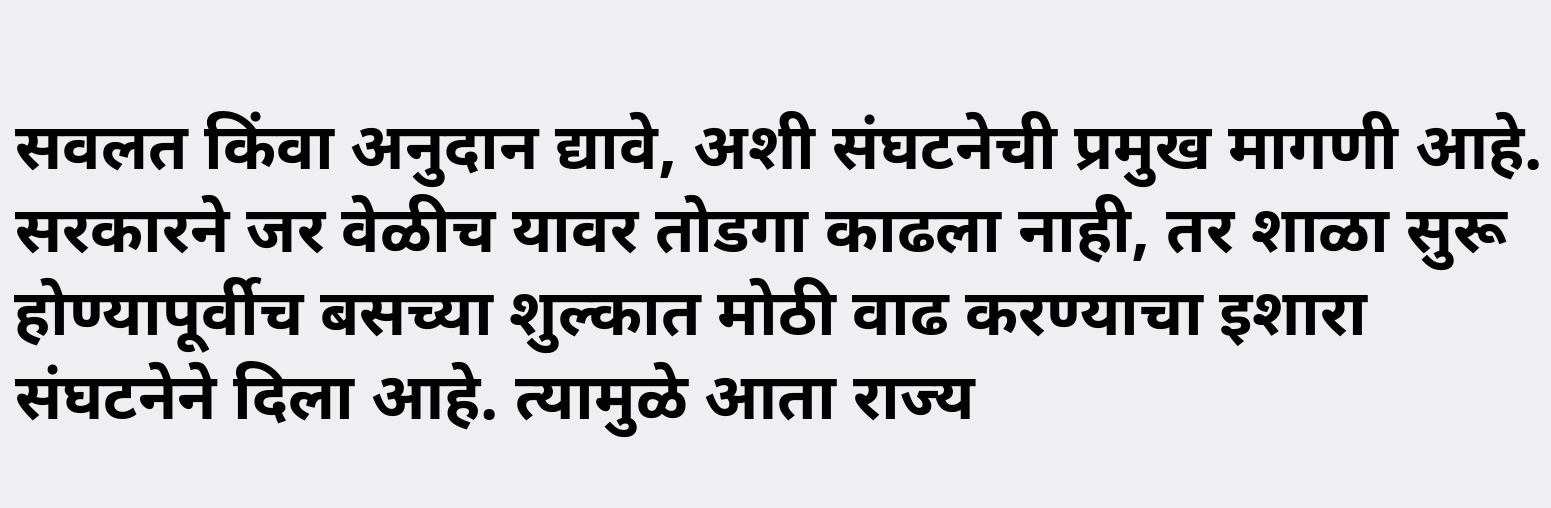सवलत किंवा अनुदान द्यावे, अशी संघटनेची प्रमुख मागणी आहे. सरकारने जर वेळीच यावर तोडगा काढला नाही, तर शाळा सुरू होण्यापूर्वीच बसच्या शुल्कात मोठी वाढ करण्याचा इशारा संघटनेने दिला आहे. त्यामुळे आता राज्य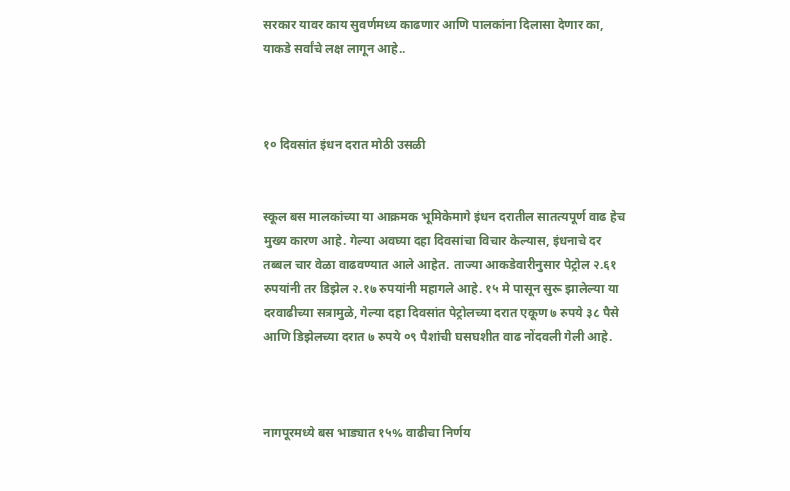सरकार यावर काय सुवर्णमध्य काढणार आणि पालकांना दिलासा देणार का, याकडे सर्वांचे लक्ष लागून आहे..



१० दिवसांत इंधन दरात मोठी उसळी


स्कूल बस मालकांच्या या आक्रमक भूमिकेमागे इंधन दरातील सातत्यपूर्ण वाढ हेच मुख्य कारण आहे. गेल्या अवघ्या दहा दिवसांचा विचार केल्यास, इंधनाचे दर तब्बल चार वेळा वाढवण्यात आले आहेत. ताज्या आकडेवारीनुसार पेट्रोल २.६१ रुपयांनी तर डिझेल २.१७ रुपयांनी महागले आहे. १५ मे पासून सुरू झालेल्या या दरवाढीच्या सत्रामुळे, गेल्या दहा दिवसांत पेट्रोलच्या दरात एकूण ७ रुपये ३८ पैसे आणि डिझेलच्या दरात ७ रुपये ०९ पैशांची घसघशीत वाढ नोंदवली गेली आहे.



नागपूरमध्ये बस भाड्यात १५% वाढीचा निर्णय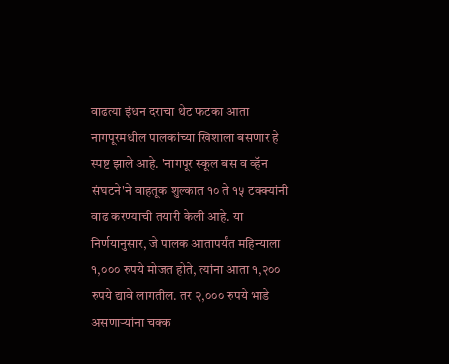वाढत्या इंधन दराचा थेट फटका आता नागपूरमधील पालकांच्या खिशाला बसणार हे स्पष्ट झाले आहे. 'नागपूर स्कूल बस व व्हॅन संघटने'ने वाहतूक शुल्कात १० ते १५ टक्क्यांनी वाढ करण्याची तयारी केली आहे. या निर्णयानुसार, जे पालक आतापर्यंत महिन्याला १,००० रुपये मोजत होते, त्यांना आता १,२०० रुपये द्यावे लागतील. तर २,००० रुपये भाडे असणाऱ्यांना चक्क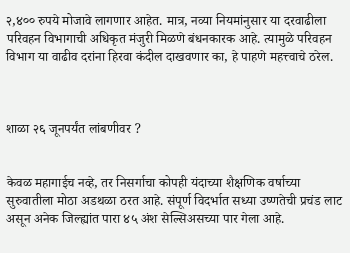२,४०० रुपये मोजावे लागणार आहेत. मात्र, नव्या नियमांनुसार या दरवाढीला परिवहन विभागाची अधिकृत मंजुरी मिळणे बंधनकारक आहे. त्यामुळे परिवहन विभाग या वाढीव दरांना हिरवा कंदील दाखवणार का, हे पाहणे महत्त्वाचे ठरेल.



शाळा २६ जूनपर्यंत लांबणीवर ?


केवळ महागाईच नव्हे, तर निसर्गाचा कोपही यंदाच्या शैक्षणिक वर्षाच्या सुरुवातीला मोठा अडथळा ठरत आहे. संपूर्ण विदर्भात सध्या उष्णतेची प्रचंड लाट असून अनेक जिल्ह्यांत पारा ४५ अंश सेल्सिअसच्या पार गेला आहे.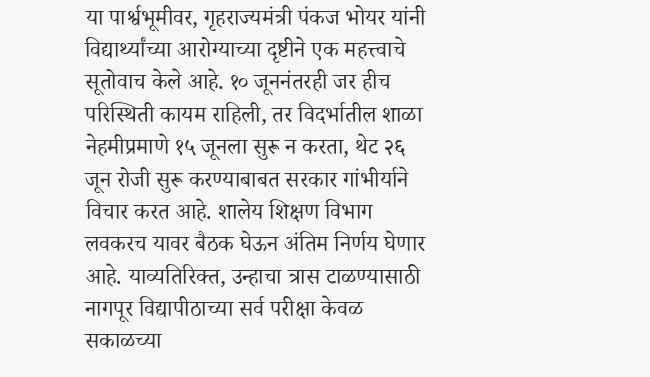या पार्श्वभूमीवर, गृहराज्यमंत्री पंकज भोयर यांनी विद्यार्थ्यांच्या आरोग्याच्या दृष्टीने एक महत्त्वाचे सूतोवाच केले आहे. १० जूननंतरही जर हीच परिस्थिती कायम राहिली, तर विदर्भातील शाळा नेहमीप्रमाणे १५ जूनला सुरू न करता, थेट २६ जून रोजी सुरू करण्याबाबत सरकार गांभीर्याने विचार करत आहे. शालेय शिक्षण विभाग लवकरच यावर बैठक घेऊन अंतिम निर्णय घेणार आहे. याव्यतिरिक्त, उन्हाचा त्रास टाळण्यासाठी नागपूर विद्यापीठाच्या सर्व परीक्षा केवळ सकाळच्या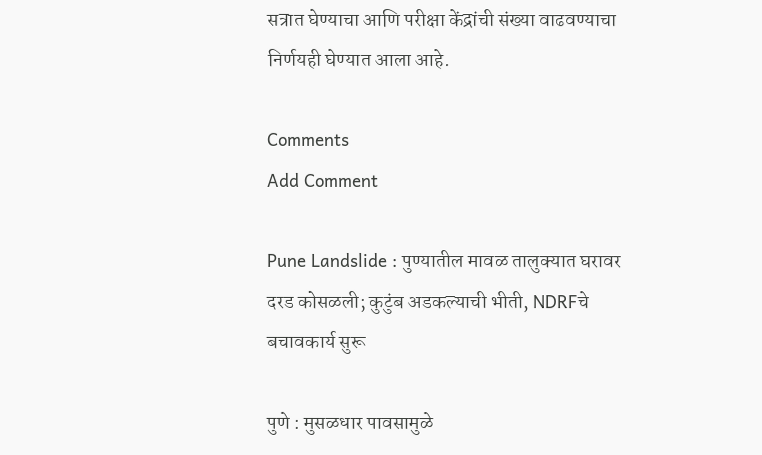सत्रात घेण्याचा आणि परीक्षा केंद्रांची संख्या वाढवण्याचा निर्णयही घेण्यात आला आहे.

Comments
Add Comment

Pune Landslide : पुण्यातील मावळ तालुक्यात घरावर दरड कोसळली; कुटुंब अडकल्याची भीती, NDRFचे बचावकार्य सुरू

पुणे : मुसळधार पावसामुळे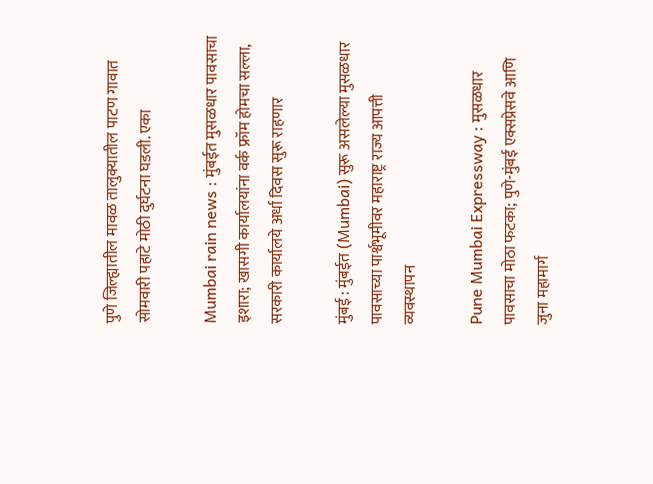पुणे जिल्ह्यातील मावळ तालुक्यातील पाटण गावात सोमवारी पहाटे मोठी दुर्घटना घडली. एका

Mumbai rain news : मुंबईत मुसळधार पावसाचा इशारा; खासगी कार्यालयांना वर्क फ्रॉम होमचा सल्ला, सरकारी कार्यालये अर्धा दिवस सुरू राहणार

मुंबई : मुंबईत (Mumbai) सुरू असलेल्या मुसळधार पावसाच्या पार्श्वभूमीवर महाराष्ट्र राज्य आपत्ती व्यवस्थापन

Pune Mumbai Expressway : मुसळधार पावसाचा मोठा फटका; पुणे-मुंबई एक्सप्रेसवे आणि जुना महामार्ग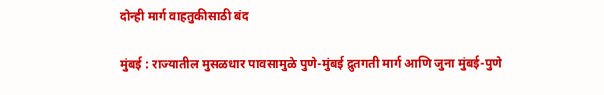दोन्ही मार्ग वाहतुकीसाठी बंद

मुंबई : राज्यातील मुसळधार पावसामुळे पुणे-मुंबई द्रुतगती मार्ग आणि जुना मुंबई-पुणे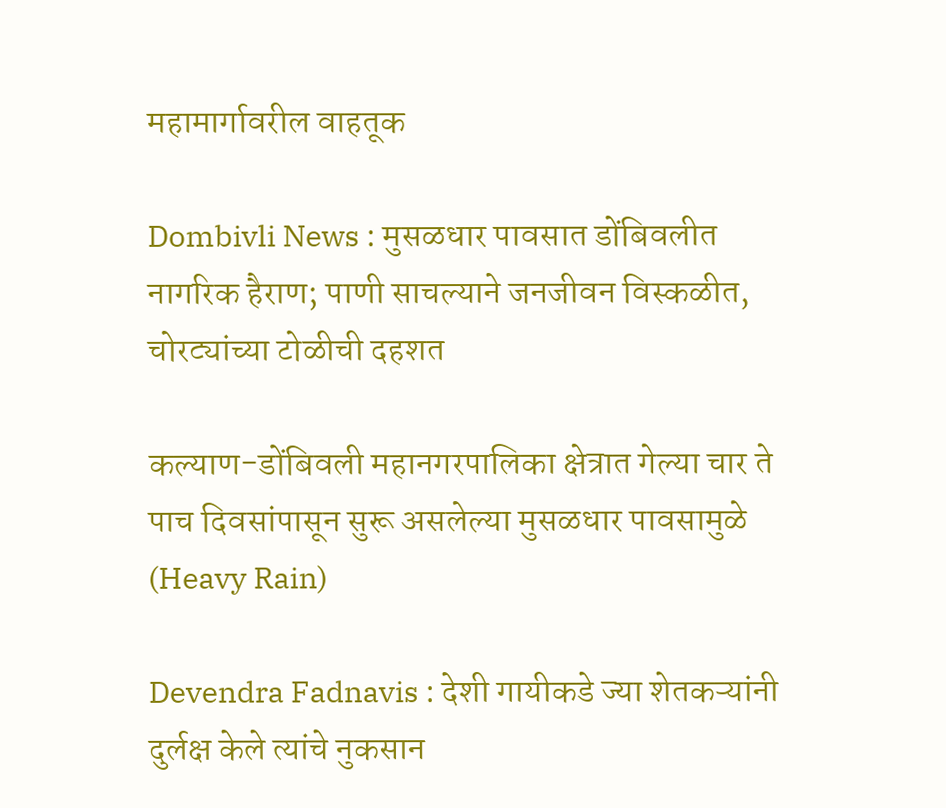महामार्गावरील वाहतूक

Dombivli News : मुसळधार पावसात डोंबिवलीत नागरिक हैराण; पाणी साचल्याने जनजीवन विस्कळीत, चोरट्यांच्या टोळीची दहशत

कल्याण-डोंबिवली महानगरपालिका क्षेत्रात गेल्या चार ते पाच दिवसांपासून सुरू असलेल्या मुसळधार पावसामुळे (Heavy Rain)

Devendra Fadnavis : देशी गायीकडे ज्या शेतकऱ्यांनी दुर्लक्ष केले त्यांचे नुकसान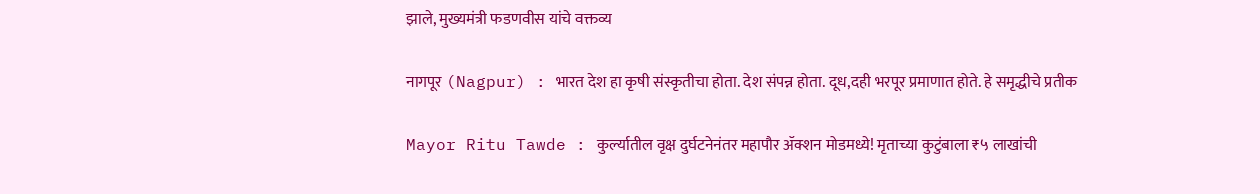झाले, मुख्यमंत्री फडणवीस यांचे वक्तव्य

नागपूर (Nagpur) : भारत देश हा कृषी संस्कृतीचा होता. देश संपन्न होता. दूध,दही भरपूर प्रमाणात होते. हे समृद्धीचे प्रतीक

Mayor Ritu Tawde : कुर्ल्यातील वृक्ष दुर्घटनेनंतर महापौर ॲक्शन मोडमध्ये! मृताच्या कुटुंबाला ₹५ लाखांची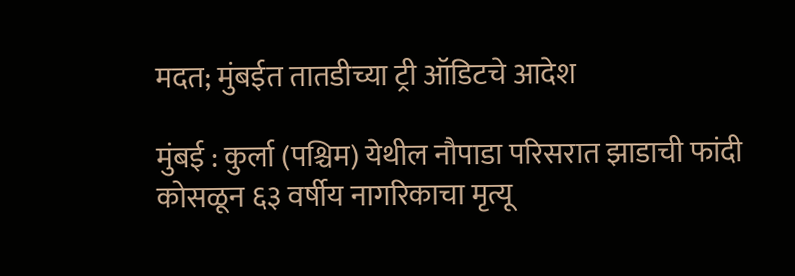मदत; मुंबईत तातडीच्या ट्री ऑडिटचे आदेश

मुंबई : कुर्ला (पश्चिम) येथील नौपाडा परिसरात झाडाची फांदी कोसळून ६३ वर्षीय नागरिकाचा मृत्यू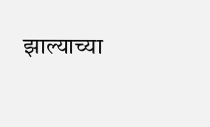झाल्याच्या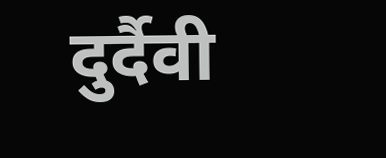दुर्दैवी